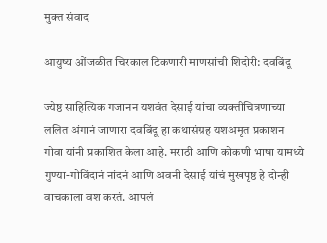मुक्त संवाद

आयुष्य ओंजळीत चिरकाल टिकणारी माणसांची शिदोरी: दवबिंदू

ज्येष्ठ साहित्यिक गजानन यशवंत देसाई यांचा व्यक्तीचित्रणाच्या ललित अंगानं जाणारा दवबिंदू हा कथासंग्रह यशअमृत प्रकाशन गोवा यांनी प्रकाशित केला आहे. मराठी आणि कोकणी भाषा यामध्ये गुण्या-गोविंदानं नांदनं आणि अवनी देसाई यांचं मुखपृष्ठ हे दोन्ही वाचकाला वश करतं. आपलं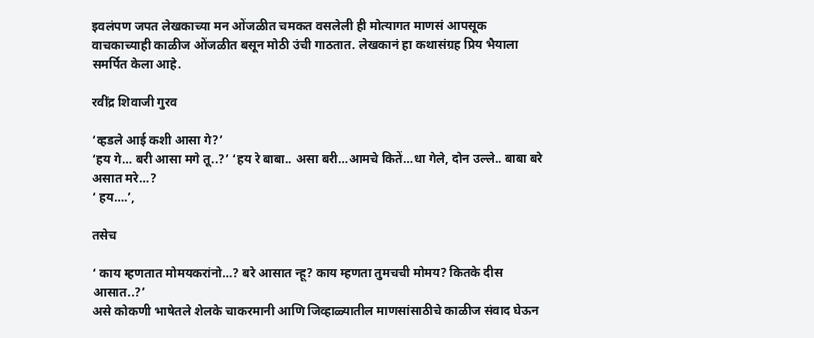इवलंपण जपत लेखकाच्या मन ओंजळीत चमकत वसलेली ही मोत्यागत माणसं आपसूक वाचकाच्याही काळीज ओंजळीत बसून मोठी उंची गाठतात. लेखकानं हा कथासंग्रह प्रिय भैयाला समर्पित केला आहे.

रवींद्र शिवाजी गुरव

‘व्हडले आई कशी आसा गे?’
‘हय गे… बरी आसा मगे तू..?’ ‘हय रे बाबा.. असा बरी…आमचे कितें…धा गेले, दोन उल्ले.. बाबा बरे असात मरे…?
‘ हय….’,

तसेच

‘ काय म्हणतात मोमयकरांनो…? बरे आसात न्हू? काय म्हणता तुमचची मोमय? कितके दीस आसात..?’
असे कोकणी भाषेतले शेलके चाकरमानी आणि जिव्हाळ्यातील माणसांसाठीचे काळीज संवाद घेऊन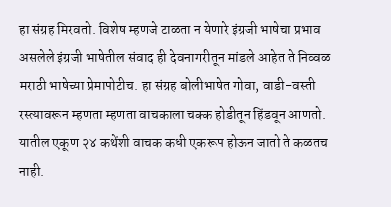हा संग्रह मिरवतो. विशेष म्हणजे टाळता न येणारे इंग्रजी भाषेचा प्रभाव असलेले इंग्रजी भाषेतील संवाद ही देवनागरीतून मांडले आहेत ते निव्वळ मराठी भाषेच्या प्रेमापोटीच. हा संग्रह बोलीभाषेत गोवा, वाडी-वस्ती रस्त्यावरून म्हणता म्हणता वाचकाला चक्क होडीतून हिंडवून आणतो. यातील एकूण २४ कथेंशी वाचक कधी एकरूप होऊन जातो ते कळतच नाही.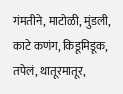गंमतीने, माटोळी, मुंडली, काटे कणंग, किडूमिडूक, तपेलं, थातूरमातूर,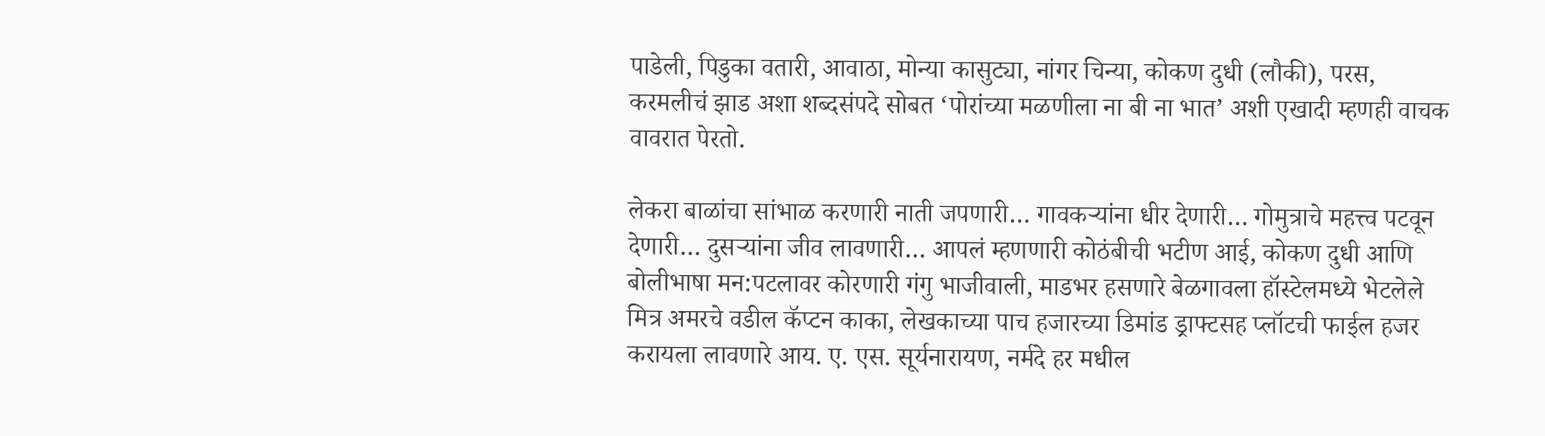पाडेली, पिडुका वतारी, आवाठा, मोन्या कासुट्या, नांगर चिन्या, कोकण दुधी (लौकी), परस, करमलीचं झाड अशा शब्दसंपदे सोबत ‘पोरांच्या मळणीला ना बी ना भात’ अशी एखादी म्हणही वाचक वावरात पेरतो.

लेकरा बाळांचा सांभाळ करणारी नाती जपणारी… गावकऱ्यांना धीर देणारी… गोमुत्राचे महत्त्व पटवून देणारी… दुसऱ्यांना जीव लावणारी… आपलं म्हणणारी कोठंबीची भटीण आई, कोकण दुधी आणि बोलीभाषा मन:पटलावर कोरणारी गंगु भाजीवाली, माडभर हसणारे बेळगावला हॉस्टेलमध्ये भेटलेले मित्र अमरचे वडील कॅप्टन काका, लेखकाच्या पाच हजारच्या डिमांड ड्राफ्टसह प्लॉटची फाईल हजर करायला लावणारे आय. ए. एस. सूर्यनारायण, नर्मदे हर मधील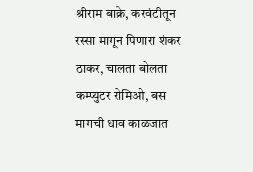श्रीराम बाक्रे, करवंटीतून रस्सा मागून पिणारा शंकर ठाकर, चालता बोलता कम्प्युटर रोमिओ, बस मागची धाव काळजात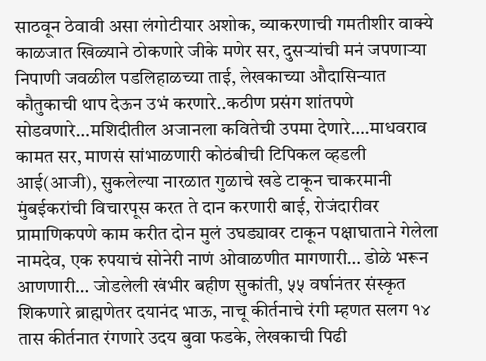साठवून ठेवावी असा लंगोटीयार अशोक, व्याकरणाची गमतीशीर वाक्ये काळजात खिळ्याने ठोकणारे जीके मणेर सर, दुसऱ्यांची मनं जपणाऱ्या निपाणी जवळील पडलिहाळच्या ताई, लेखकाच्या औदासिन्यात कौतुकाची थाप देऊन उभं करणारे..कठीण प्रसंग शांतपणे सोडवणारे…मशिदीतील अजानला कवितेची उपमा देणारे….माधवराव कामत सर, माणसं सांभाळणारी कोठंबीची टिपिकल व्हडली आई(आजी), सुकलेल्या नारळात गुळाचे खडे टाकून चाकरमानी मुंबईकरांची विचारपूस करत ते दान करणारी बाई, रोजंदारीवर प्रामाणिकपणे काम करीत दोन मुलं उघड्यावर टाकून पक्षाघाताने गेलेला नामदेव, एक रुपयाचं सोनेरी नाणं ओवाळणीत मागणारी… डोळे भरून आणणारी… जोडलेली खंभीर बहीण सुकांती, ५५ वर्षानंतर संस्कृत शिकणारे ब्राह्मणेतर दयानंद भाऊ, नाचू कीर्तनाचे रंगी म्हणत सलग १४ तास कीर्तनात रंगणारे उदय बुवा फडके, लेखकाची पिढी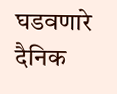घडवणारे दैनिक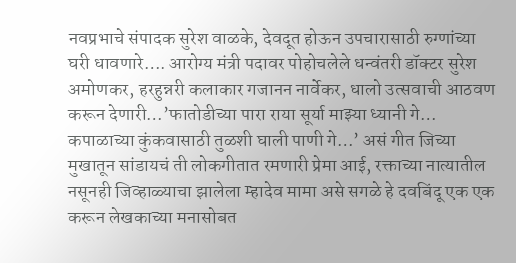नवप्रभाचे संपादक सुरेश वाळके, देवदूत होऊन उपचारासाठी रुग्णांच्या घरी धावणारे…. आरोग्य मंत्री पदावर पोहोचलेले धन्वंतरी डॉक्टर सुरेश अमोणकर, हरहुन्नरी कलाकार गजानन नार्वेकर, धालो उत्सवाची आठवण करून देणारी…’फातोडीच्या पारा राया सूर्या माझ्या ध्यानी गे… कपाळाच्या कुंकवासाठी तुळशी घाली पाणी गे…’ असं गीत जिच्या मुखातून सांडायचं ती लोकगीतात रमणारी प्रेमा आई, रक्ताच्या नात्यातील नसूनही जिव्हाळ्याचा झालेला म्हादेव मामा असे सगळे हे दवबिंदू एक एक करून लेखकाच्या मनासोबत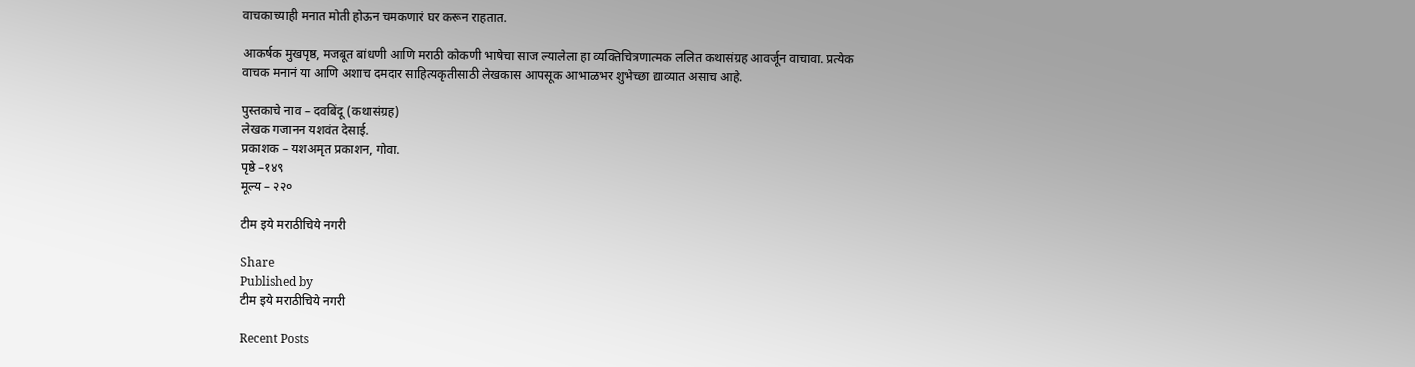वाचकाच्याही मनात मोती होऊन चमकणारं घर करून राहतात.

आकर्षक मुखपृष्ठ, मजबूत बांधणी आणि मराठी कोकणी भाषेचा साज ल्यालेला हा व्यक्तिचित्रणात्मक ललित कथासंग्रह आवर्जून वाचावा. प्रत्येक वाचक मनानं या आणि अशाच दमदार साहित्यकृतीसाठी लेखकास आपसूक आभाळभर शुभेच्छा द्याव्यात असाच आहे.

पुस्तकाचे नाव – दवबिंदू (कथासंग्रह)
लेखक गजानन यशवंत देसाई.
प्रकाशक – यशअमृत प्रकाशन, गोवा.
पृष्ठे –१४९
मूल्य – २२०

टीम इये मराठीचिये नगरी

Share
Published by
टीम इये मराठीचिये नगरी

Recent Posts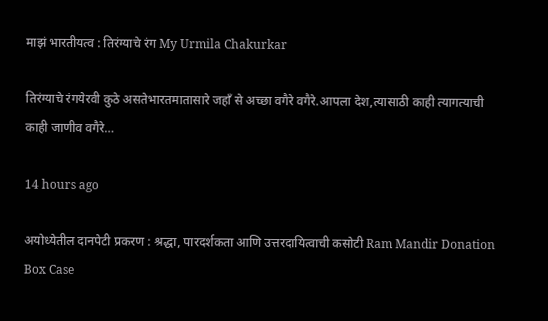माझं भारतीयत्व : तिरंग्याचे रंग My Urmila Chakurkar

तिरंग्याचे रंगयेरवी कुठे असतेभारतमातासारे जहाँ से अच्छा वगैरे वगैरे.आपला देश,त्यासाठी काही त्यागत्याची काही जाणीव वगैरे…

14 hours ago

अयोध्येतील दानपेटी प्रकरण : श्रद्धा, पारदर्शकता आणि उत्तरदायित्वाची कसोटी Ram Mandir Donation Box Case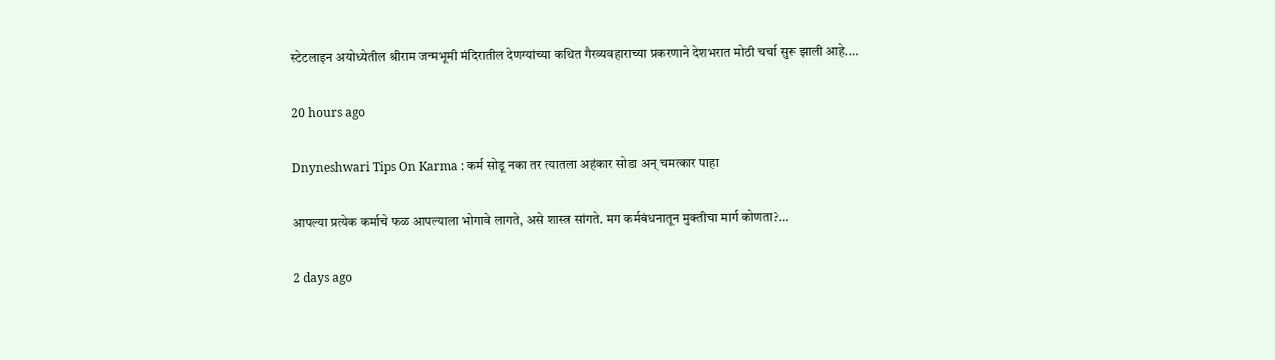स्टेटलाइन अयोध्येतील श्रीराम जन्मभूमी मंदिरातील देणग्यांच्या कथित गैरव्यवहाराच्या प्रकरणाने देशभरात मोठी चर्चा सुरू झाली आहे.…

20 hours ago

Dnyneshwari Tips On Karma : कर्म सोडू नका तर त्यातला अहंकार सोडा अन् चमत्कार पाहा

आपल्या प्रत्येक कर्माचे फळ आपल्याला भोगावे लागते, असे शास्त्र सांगते. मग कर्मबंधनातून मुक्तीचा मार्ग कोणता?…

2 days ago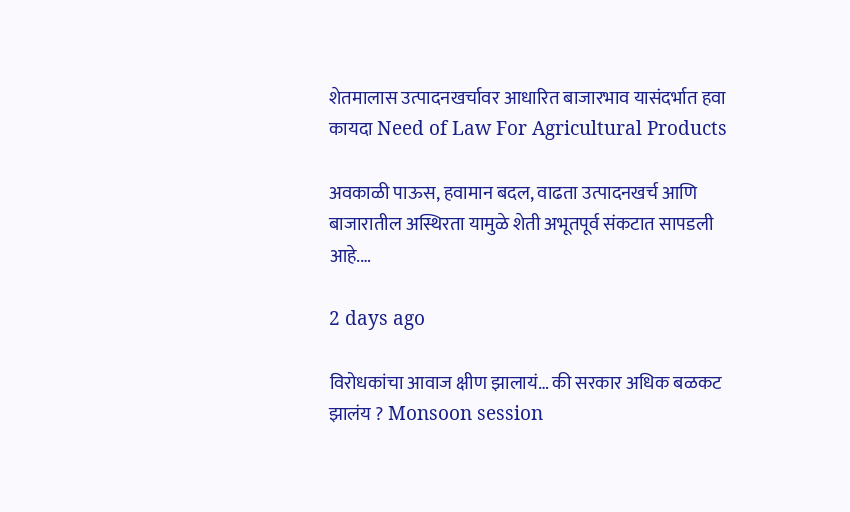शेतमालास उत्पादनखर्चावर आधारित बाजारभाव यासंदर्भात हवा कायदा Need of Law For Agricultural Products

अवकाळी पाऊस, हवामान बदल, वाढता उत्पादनखर्च आणि बाजारातील अस्थिरता यामुळे शेती अभूतपूर्व संकटात सापडली आहे.…

2 days ago

विरोधकांचा आवाज क्षीण झालायं… की सरकार अधिक बळकट झालंय ? Monsoon session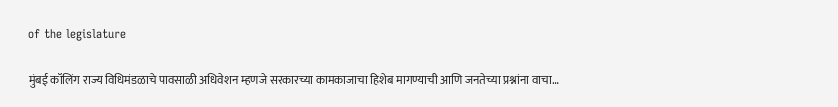of the legislature

मुंबई कॉलिंग राज्य विधिमंडळाचे पावसाळी अधिवेशन म्हणजे सरकारच्या कामकाजाचा हिशेब मागण्याची आणि जनतेच्या प्रश्नांना वाचा…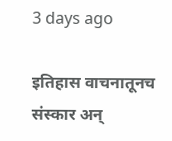3 days ago

इतिहास वाचनातूनच संस्कार अन्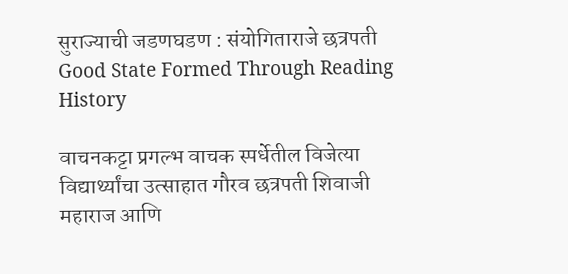सुराज्याची जडणघडण : संयोगिताराजे छत्रपती Good State Formed Through Reading History

वाचनकट्टा प्रगल्भ वाचक स्पर्धेतील विजेत्या विद्यार्थ्यांचा उत्साहात गौरव छत्रपती शिवाजी महाराज आणि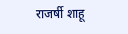राजर्षी शाहू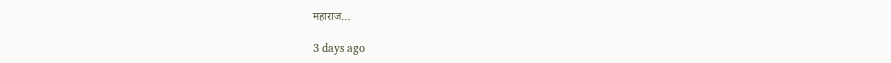महाराज…

3 days ago